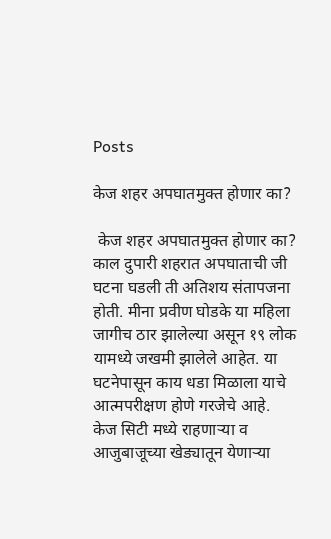Posts

केज शहर अपघातमुक्त होणार का?

 केज शहर अपघातमुक्त होणार का?                                  काल दुपारी शहरात अपघाताची जी घटना घडली ती अतिशय संतापजना होती. मीना प्रवीण घोडके या महिला जागीच ठार झालेल्या असून १९ लोक यामध्ये जखमी झालेले आहेत. या घटनेपासून काय धडा मिळाला याचे आत्मपरीक्षण होणे गरजेचे आहे. केज सिटी मध्ये राहणाऱ्या व आजुबाजूच्या खेड्यातून येणाऱ्या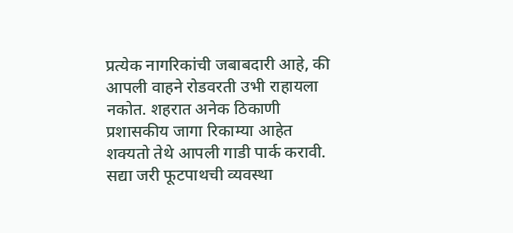प्रत्येक नागरिकांची जबाबदारी आहे, की आपली वाहने रोडवरती उभी राहायला नकोत. शहरात अनेक ठिकाणी प्रशासकीय जागा रिकाम्या आहेत शक्यतो तेथे आपली गाडी पार्क करावी. सद्या जरी फूटपाथची व्यवस्था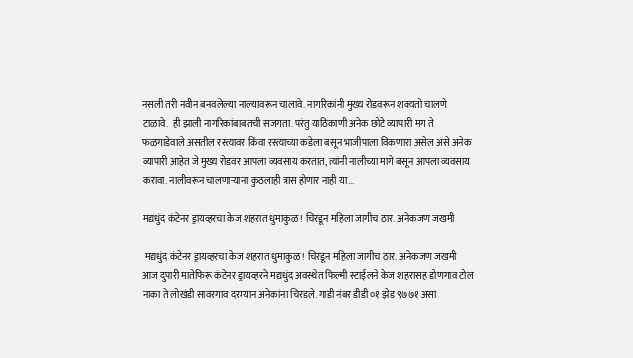नसली तरी नवीन बनवलेल्या नाल्यावरून चालावे. नागरिकांनी मुख्य रोडवरून शक्यतो चालणे टाळावे.  ही झाली नागरिकांबाबतची सजगता. परंतु याठिकाणी अनेक छोटे व्यापारी मग ते फळगाडेवाले असतील रस्त्यावर किंवा रस्त्याच्या कडेला बसून भाजीपाला विकणारा असेल असे अनेक व्यापारी आहेत जे मुख्य रोडवर आपला व्यवसाय करतात, त्यांनी नालीच्या मागे बसून आपला व्यवसाय करावा. नालीवरून चालणाऱ्याना कुठलाही त्रास होणार नाही या...

मद्यधुंद कंटेनर ड्रायव्हरचा केज शहरात धुमाकुळ! चिरडून महिला जागीच ठार. अनेकजण जखमी

 मद्यधुंद कंटेनर ड्रायव्हरचा केज शहरात धुमाकुळ! चिरडून महिला जागीच ठार. अनेकजण जखमी  आज दुपारी मातेफिरू कंटेनर ड्रायव्हरने मद्यधुंद अवस्थेत फिल्मी स्टाईलने केज शहरासह डोणगाव टोल नाका ते लोखंडी सावरगाव दरम्यान अनेकांना चिरडले. गाडी नंबर डीडी ०१ झेड ९७७१ असा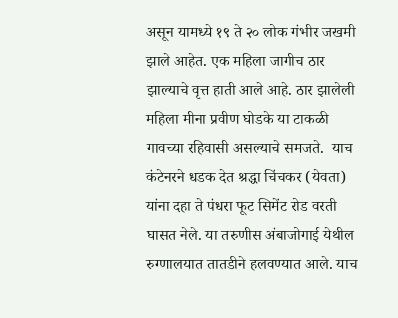असून यामध्ये १९ ते २० लोक गंभीर जखमी झाले आहेत. एक महिला जागीच ठार झाल्याचे वृत्त हाती आले आहे. ठार झालेली महिला मीना प्रवीण घोडके या टाकळी गावच्या रहिवासी असल्याचे समजते.  याच कंटेनरने धडक देत श्रद्धा चिंचकर (येवता) यांना दहा ते पंधरा फूट सिमेंट रोड वरती घासत नेले. या तरुणीस अंबाजोगाई येथील रुग्णालयात तातडीने हलवण्यात आले. याच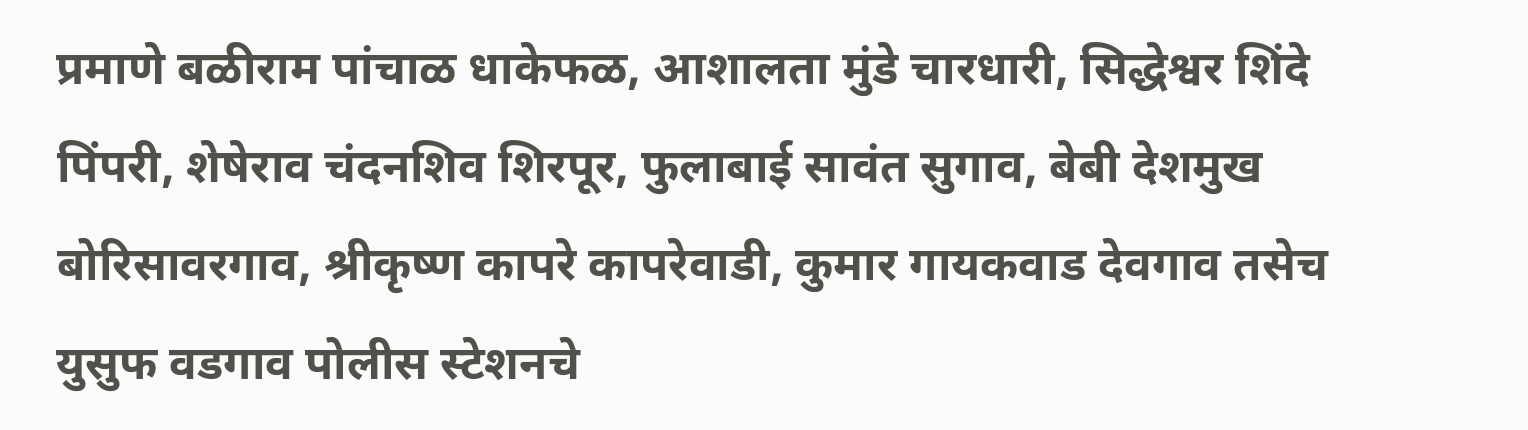प्रमाणे बळीराम पांचाळ धाकेफळ, आशालता मुंडे चारधारी, सिद्धेश्वर शिंदे पिंपरी, शेषेराव चंदनशिव शिरपूर, फुलाबाई सावंत सुगाव, बेबी देशमुख बोरिसावरगाव, श्रीकृष्ण कापरे कापरेवाडी, कुमार गायकवाड देवगाव तसेच युसुफ वडगाव पोलीस स्टेशनचे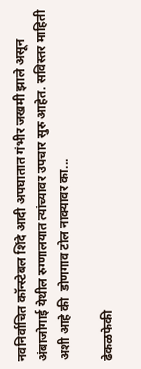नवनिर्वाचित कॉन्स्टेबल शिंदे आदी अपघातात गंभीर जखमी झाले असून अंबाजोगाई येथील रुग्णालयात त्यांच्यावर उपचार सुरु आहेत. सविस्तर माहिती अशी आहे की  डोणगाव टोल नाक्यावर का...

ढेकळफेकी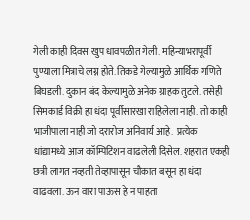गेली काही दिवस खुप धावपळीत गेली. महिन्याभरापूर्वी पुण्याला मित्राचे लग्न होते. तिकडे गेल्यामुळे आर्थिक गणिते बिघडली. दुकान बंद केल्यामुळे अनेक ग्राहक तुटले. तसेही सिमकार्ड विक्री हा धंदा पूर्वीसारखा राहिलेला नाही. तो काही भाजीपाला नाही जो दरारोज अनिवार्य आहे.  प्रत्येक धांद्यामध्ये आज कॉम्पिटिशन वाढलेली दिसेल. शहरात एकही छत्री लागत नव्हती तेव्हापासून चौकात बसून हा धंदा वाढवला. ऊन वारा पाऊस हे न पाहता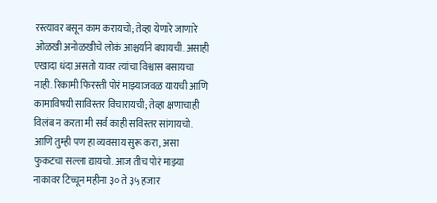रस्त्यावर बसून काम करायचो; तेव्हा येणारे जाणारे ओळखी अनोळखीचे लोकं आश्चर्याने बघायची. असाही एखादा धंदा असतो यावर त्यांचा विश्वास बसायचा नाही. रिकामी फिरस्ती पोरं माझ्याजवळ यायची आणि कामाविषयी साविस्तर विचारायची; तेव्हा क्षणाचाही विलंब न करता मी सर्व काही सविस्तर सांगायचो. आणि तुम्ही पण हा व्यवसाय सुरू करा, असा फुकटचा सल्ला द्यायचो. आज तीच पोरं माझ्या नाकावर टिच्चून महीना ३० ते ३५ हजार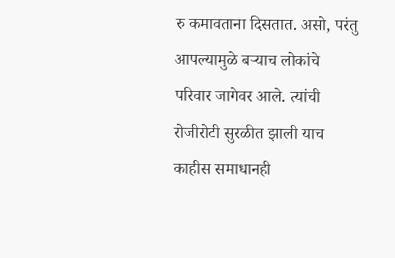रु कमावताना दिसतात. असो, परंतु आपल्यामुळे बऱ्याच लोकांचे परिवार जागेवर आले. त्यांची रोजीरोटी सुरळीत झाली याच काहीस समाधानही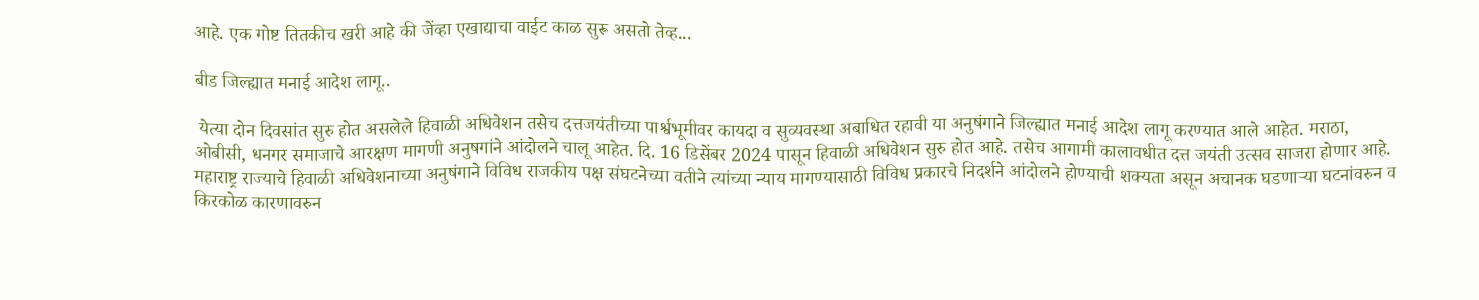आहे. एक गोष्ट तितकीच खरी आहे की जेंव्हा एखाद्याचा वाईट काळ सुरू असतो तेव्ह...

बीड जिल्ह्यात मनाई आदेश लागू..

 येत्या दोन दिवसांत सुरु होत असलेले हिवाळी अधिवेशन तसेच दत्तजयंतीच्या पार्श्वभूमीवर कायदा व सुव्यवस्था अबाधित रहावी या अनुषंगाने जिल्ह्यात मनाई आदेश लागू करण्यात आले आहेत. मराठा, ओबीसी, धनगर समाजाचे आरक्षण मागणी अनुषगांने आंदोलने चालू आहेत. दि. 16 डिसेंबर 2024 पासून हिवाळी अधिवेशन सुरु होत आहे. तसेच आगामी कालावधीत दत्त जयंती उत्सव साजरा होणार आहे. महाराष्ट्र राज्याचे हिवाळी अधिवेशनाच्या अनुषंगाने विविध राजकीय पक्ष संघटनेच्या वतीने त्यांच्या न्याय मागण्यासाठी विविध प्रकारचे निदर्शने आंदोलने होण्याची शक्यता असून अचानक घडणाऱ्या घटनांवरुन व किरकोळ कारणावरुन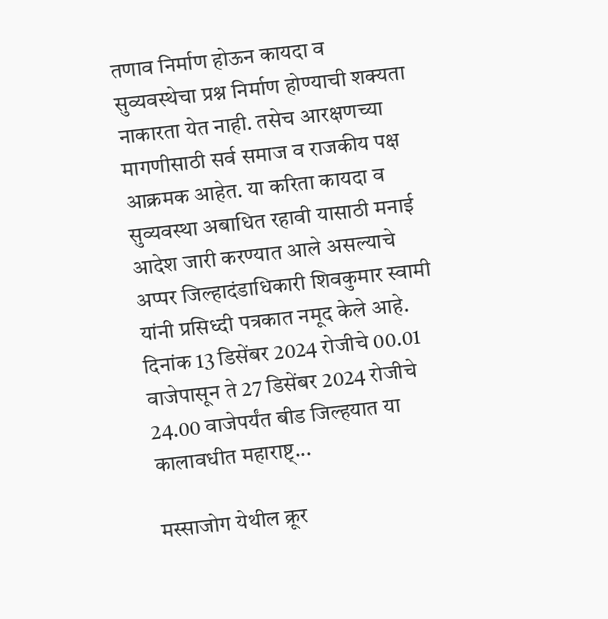तणाव निर्माण होऊन कायदा व सुव्यवस्थेचा प्रश्न निर्माण होण्याची शक्यता नाकारता येत नाही. तसेच आरक्षणच्या मागणीसाठी सर्व समाज व राजकीय पक्ष आक्रमक आहेत. या करिता कायदा व सुव्यवस्था अबाधित रहावी यासाठी मनाई आदेश जारी करण्यात आले असल्याचे अप्पर जिल्हादंडाधिकारी शिवकुमार स्वामी यांनी प्रसिध्दी पत्रकात नमूद केले आहे. दिनांक 13 डिसेंबर 2024 रोजीचे 00.01 वाजेपासून ते 27 डिसेंबर 2024 रोजीचे 24.00 वाजेपर्यंत बीड जिल्हयात या कालावधीत महाराष्ट्...

मस्साजोग येथील क्रूर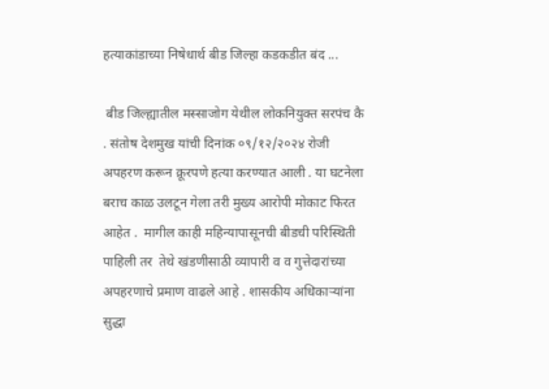हत्याकांडाच्या निषेधार्थ बीड जिल्हा कडकडीत बंद ...

 बीड जिल्ह्यातील मस्साजोग येथील लोकनियुक्त सरपंच कै . संतोष देशमुख यांची दिनांक ०९/१२/२०२४ रोजी अपहरण करून क्रूरपणे हत्या करण्यात आली . या घटनेला बराच काळ उलटून गेला तरी मुख्य आरोपी मोकाट फिरत आहेत .  मागील काही महिन्यापासूनची बीडची परिस्थिती पाहिली तर  तेथे खंडणीसाठी व्यापारी व व गुत्तेदारांच्या अपहरणाचे प्रमाण वाढले आहे . शासकीय अधिकाऱ्यांना सुद्धा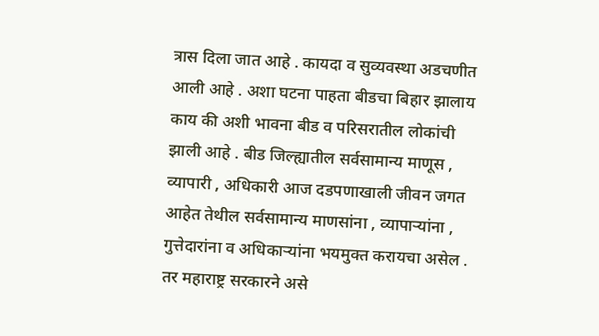त्रास दिला जात आहे . कायदा व सुव्यवस्था अडचणीत आली आहे . अशा घटना पाहता बीडचा बिहार झालाय काय की अशी भावना बीड व परिसरातील लोकांची झाली आहे . बीड जिल्ह्यातील सर्वसामान्य माणूस , व्यापारी , अधिकारी आज दडपणाखाली जीवन जगत आहेत तेथील सर्वसामान्य माणसांना , व्यापाऱ्यांना , गुत्तेदारांना व अधिकाऱ्यांना भयमुक्त करायचा असेल .  तर महाराष्ट्र सरकारने असे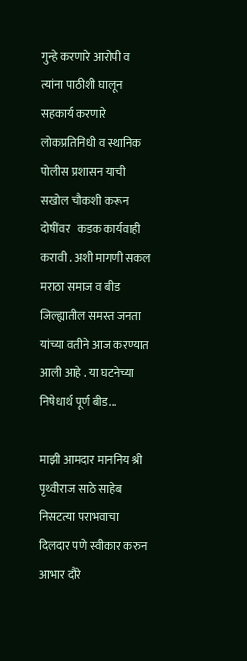गुन्हे करणारे आरोपी व त्यांना पाठीशी घालून सहकार्य करणारे लोकप्रतिनिधी व स्थानिक पोलीस प्रशासन याची सखोल चौकशी करून दोषींवर   कडक कार्यवाही करावी . अशी मागणी सकल मराठा समाज व बीड जिल्ह्यातील समस्त जनता यांच्या वतीने आज करण्यात आली आहे . या घटनेच्या निषेधार्थ पूर्ण बीड...

माझी आमदार माननिय श्री पृथ्वीराज साठे साहेब निसटत्या पराभवाचा दिलदार पणे स्वीकार करुन आभार दौरे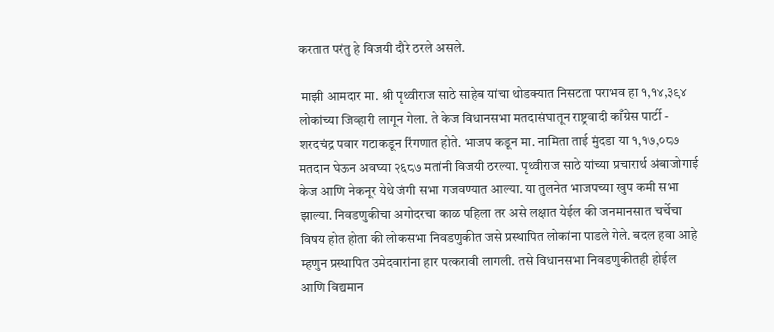करतात परंतु हे विजयी दौरे ठरले असले.

 माझी आमदार मा. श्री पृथ्वीराज साठे साहेब यांचा थोडक्यात निसटता पराभव हा १,१४,३९४ लोकांच्या जिव्हारी लागून गेला. ते केज विधानसभा मतदासंघातून राष्ट्रवादी काँग्रेस पार्टी - शरदचंद्र पवार गटाकडून रिंगणात होते. भाजप कडून मा. नामिता ताई मुंदडा या १,१७,०८७ मतदान घेऊन अवघ्या २६८७ मतांनी विजयी ठरल्या. पृथ्वीराज साठे यांच्या प्रचारार्थ अंबाजोगाई केज आणि नेकनूर येथे जंगी सभा गजवण्यात आल्या. या तुलनेत भाजपच्या खुप कमी सभा झाल्या. निवडणुकीचा अगोदरचा काळ पहिला तर असे लक्षात येईल की जनमानसात चर्चेचा विषय होत होता की लोकसभा निवडणुकीत जसे प्रस्थापित लोकांना पाडले गेले. बदल हवा आहे म्हणुन प्रस्थापित उमेदवारांना हार पत्करावी लागली. तसे विधानसभा निवडणुकीतही होईल आणि विद्यमान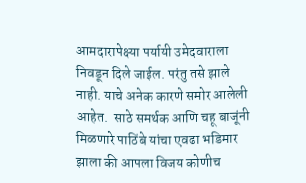आमदारापेक्ष्या पर्यायी उमेदवाराला निवडून दिले जाईल. परंतु तसे झाले नाही. याचे अनेक कारणे समोर आलेली आहेत.  साठे समर्थक आणि चहू बाजूंनी मिळणारे पाठिंबे यांचा एवढा भडिमार झाला की आपला विजय कोणीच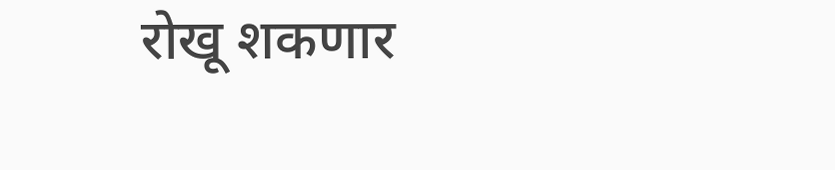रोखू शकणार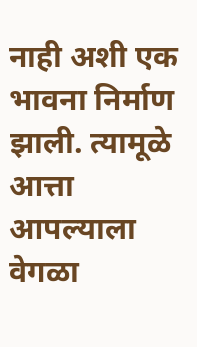नाही अशी एक भावना निर्माण झाली. त्यामूळे आत्ता आपल्याला वेगळा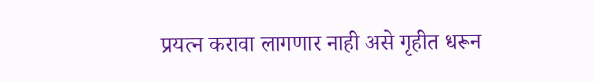प्रयत्न करावा लागणार नाही असे गृहीत धरून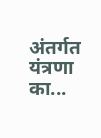अंतर्गत यंत्रणा का...